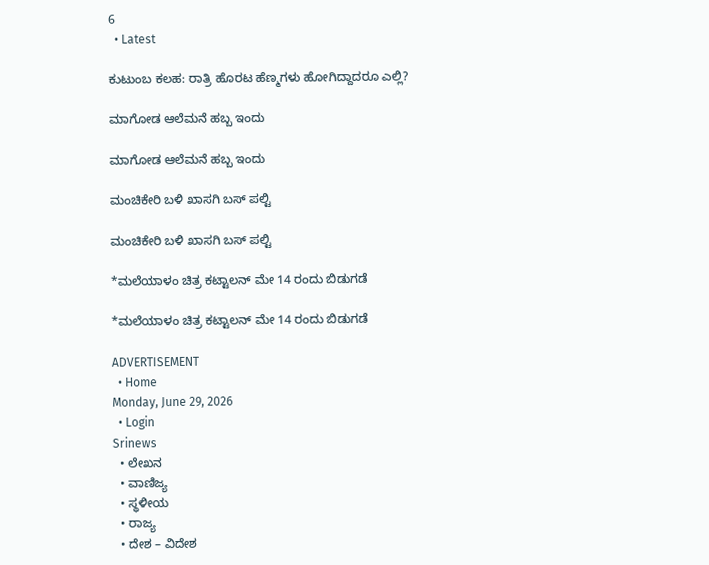6
  • Latest

ಕುಟುಂಬ ಕಲಹ: ರಾತ್ರಿ ಹೊರಟ ಹೆಣ್ಮಗಳು ಹೋಗಿದ್ದಾದರೂ ಎಲ್ಲಿ?

ಮಾಗೋಡ ಆಲೆಮನೆ ಹಬ್ಬ ಇಂದು

ಮಾಗೋಡ ಆಲೆಮನೆ ಹಬ್ಬ ಇಂದು

ಮಂಚಿಕೇರಿ‌ ಬಳಿ ಖಾಸಗಿ ಬಸ್ ಪಲ್ಟಿ

ಮಂಚಿಕೇರಿ‌ ಬಳಿ ಖಾಸಗಿ ಬಸ್ ಪಲ್ಟಿ

*ಮಲೆಯಾಳಂ ಚಿತ್ರ ಕಟ್ಟಾಲನ್ ಮೇ 14 ರಂದು ಬಿಡುಗಡೆ

*ಮಲೆಯಾಳಂ ಚಿತ್ರ ಕಟ್ಟಾಲನ್ ಮೇ 14 ರಂದು ಬಿಡುಗಡೆ

ADVERTISEMENT
  • Home
Monday, June 29, 2026
  • Login
Srinews
  • ಲೇಖನ
  • ವಾಣಿಜ್ಯ
  • ಸ್ಥಳೀಯ
  • ರಾಜ್ಯ
  • ದೇಶ – ವಿದೇಶ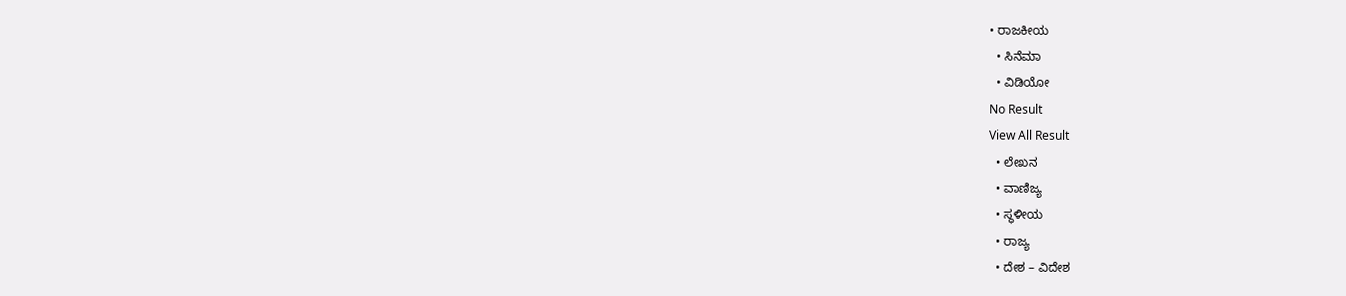• ರಾಜಕೀಯ
  • ಸಿನೆಮಾ
  • ವಿಡಿಯೋ
No Result
View All Result
  • ಲೇಖನ
  • ವಾಣಿಜ್ಯ
  • ಸ್ಥಳೀಯ
  • ರಾಜ್ಯ
  • ದೇಶ – ವಿದೇಶ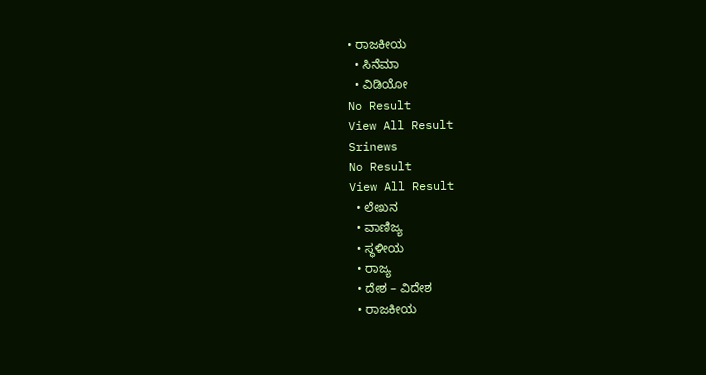• ರಾಜಕೀಯ
  • ಸಿನೆಮಾ
  • ವಿಡಿಯೋ
No Result
View All Result
Srinews
No Result
View All Result
  • ಲೇಖನ
  • ವಾಣಿಜ್ಯ
  • ಸ್ಥಳೀಯ
  • ರಾಜ್ಯ
  • ದೇಶ – ವಿದೇಶ
  • ರಾಜಕೀಯ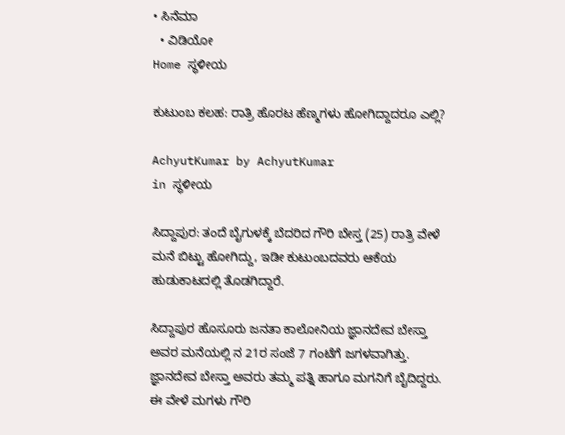• ಸಿನೆಮಾ
  • ವಿಡಿಯೋ
Home ಸ್ಥಳೀಯ

ಕುಟುಂಬ ಕಲಹ: ರಾತ್ರಿ ಹೊರಟ ಹೆಣ್ಮಗಳು ಹೋಗಿದ್ದಾದರೂ ಎಲ್ಲಿ?

AchyutKumar by AchyutKumar
in ಸ್ಥಳೀಯ

ಸಿದ್ದಾಪುರ: ತಂದೆ ಬೈಗುಳಕ್ಕೆ ಬೆದರಿದ ಗೌರಿ ಬೇಸ್ತ (25) ರಾತ್ರಿ ವೇಳೆ ಮನೆ ಬಿಟ್ಟು ಹೋಗಿದ್ದು, ಇಡೀ ಕುಟುಂಬದವರು ಆಕೆಯ ಹುಡುಕಾಟದಲ್ಲಿ ತೊಡಗಿದ್ದಾರೆ.

ಸಿದ್ದಾಪುರ ಹೊಸೂರು ಜನತಾ ಕಾಲೋನಿಯ ಜ್ಞಾನದೇವ ಬೇಸ್ತಾ ಅವರ ಮನೆಯಲ್ಲಿ ನ 21ರ ಸಂಜೆ 7 ಗಂಟೆಗೆ ಜಗಳವಾಗಿತ್ತು. ಜ್ಞಾನದೇವ ಬೇಸ್ತಾ ಅವರು ತಮ್ಮ ಪತ್ನಿ ಹಾಗೂ ಮಗನಿಗೆ ಬೈದಿದ್ದರು. ಈ ವೇಳೆ ಮಗಳು ಗೌರಿ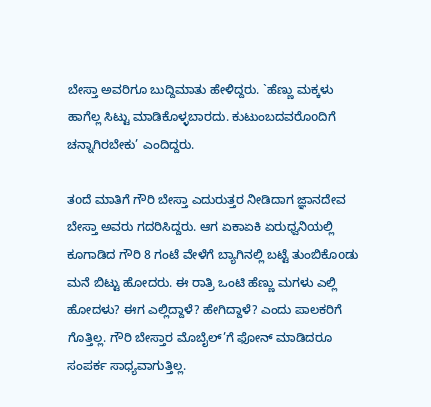ಬೇಸ್ತಾ ಅವರಿಗೂ ಬುದ್ದಿಮಾತು ಹೇಳಿದ್ದರು. `ಹೆಣ್ಣು ಮಕ್ಕಳು ಹಾಗೆಲ್ಲ ಸಿಟ್ಟು ಮಾಡಿಕೊಳ್ಳಬಾರದು. ಕುಟುಂಬದವರೊoದಿಗೆ ಚನ್ನಾಗಿರಬೇಕು’ ಎಂದಿದ್ದರು.

ತoದೆ ಮಾತಿಗೆ ಗೌರಿ ಬೇಸ್ತಾ ಎದುರುತ್ತರ ನೀಡಿದಾಗ ಜ್ಞಾನದೇವ ಬೇಸ್ತಾ ಅವರು ಗದರಿಸಿದ್ದರು. ಆಗ ಏಕಾಏಕಿ ಏರುಧ್ವನಿಯಲ್ಲಿ ಕೂಗಾಡಿದ ಗೌರಿ 8 ಗಂಟೆ ವೇಳೆಗೆ ಬ್ಯಾಗಿನಲ್ಲಿ ಬಟ್ಟೆ ತುಂಬಿಕೊoಡು ಮನೆ ಬಿಟ್ಟು ಹೋದರು. ಈ ರಾತ್ರಿ ಒಂಟಿ ಹೆಣ್ಣು ಮಗಳು ಎಲ್ಲಿ ಹೋದಳು? ಈಗ ಎಲ್ಲಿದ್ದಾಳೆ? ಹೇಗಿದ್ದಾಳೆ? ಎಂದು ಪಾಲಕರಿಗೆ ಗೊತ್ತಿಲ್ಲ. ಗೌರಿ ಬೇಸ್ತಾರ ಮೊಬೈಲ್’ಗೆ ಫೋನ್ ಮಾಡಿದರೂ ಸಂಪರ್ಕ ಸಾಧ್ಯವಾಗುತ್ತಿಲ್ಲ.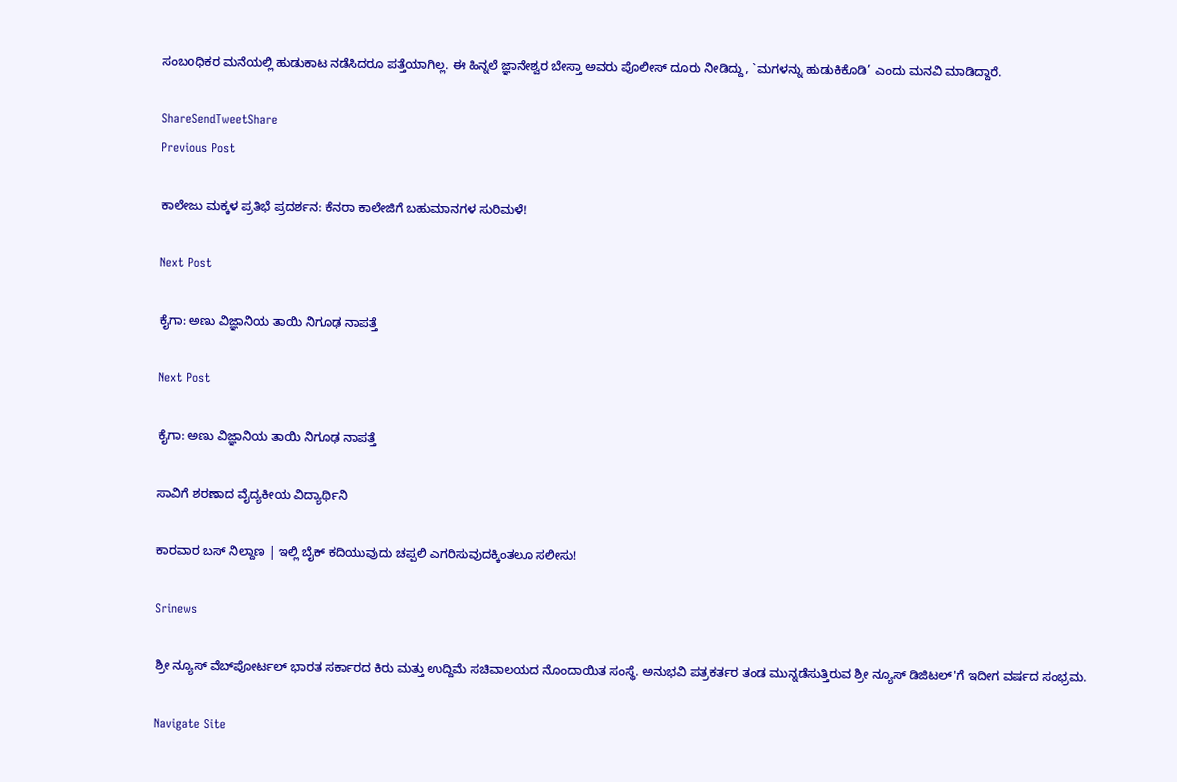ಸಂಬoಧಿಕರ ಮನೆಯಲ್ಲಿ ಹುಡುಕಾಟ ನಡೆಸಿದರೂ ಪತ್ತೆಯಾಗಿಲ್ಲ. ಈ ಹಿನ್ನಲೆ ಜ್ಞಾನೇಶ್ವರ ಬೇಸ್ತಾ ಅವರು ಪೊಲೀಸ್ ದೂರು ನೀಡಿದ್ದು, `ಮಗಳನ್ನು ಹುಡುಕಿಕೊಡಿ’ ಎಂದು ಮನವಿ ಮಾಡಿದ್ದಾರೆ.

ShareSendTweetShare
Previous Post

ಕಾಲೇಜು ಮಕ್ಕಳ ಪ್ರತಿಭೆ ಪ್ರದರ್ಶನ: ಕೆನರಾ ಕಾಲೇಜಿಗೆ ಬಹುಮಾನಗಳ ಸುರಿಮಳೆ!

Next Post

ಕೈಗಾ: ಅಣು ವಿಜ್ಞಾನಿಯ ತಾಯಿ ನಿಗೂಢ ನಾಪತ್ತೆ

Next Post

ಕೈಗಾ: ಅಣು ವಿಜ್ಞಾನಿಯ ತಾಯಿ ನಿಗೂಢ ನಾಪತ್ತೆ

ಸಾವಿಗೆ ಶರಣಾದ ವೈದ್ಯಕೀಯ ವಿದ್ಯಾರ್ಥಿನಿ

ಕಾರವಾರ ಬಸ್ ನಿಲ್ದಾಣ | ಇಲ್ಲಿ ಬೈಕ್ ಕದಿಯುವುದು ಚಪ್ಪಲಿ ಎಗರಿಸುವುದಕ್ಕಿಂತಲೂ ಸಲೀಸು!

Srinews

ಶ್ರೀ ನ್ಯೂಸ್ ವೆಬ್‌ಪೋರ್ಟಲ್ ಭಾರತ ಸರ್ಕಾರದ ಕಿರು ಮತ್ತು ಉದ್ದಿಮೆ ಸಚಿವಾಲಯದ ನೊಂದಾಯಿತ ಸಂಸ್ಥೆ. ಅನುಭವಿ ಪತ್ರಕರ್ತರ ತಂಡ ಮುನ್ನಡೆಸುತ್ತಿರುವ ಶ್ರೀ ನ್ಯೂಸ್ ಡಿಜಿಟಲ್'ಗೆ ಇದೀಗ ವರ್ಷದ ಸಂಭ್ರಮ.

Navigate Site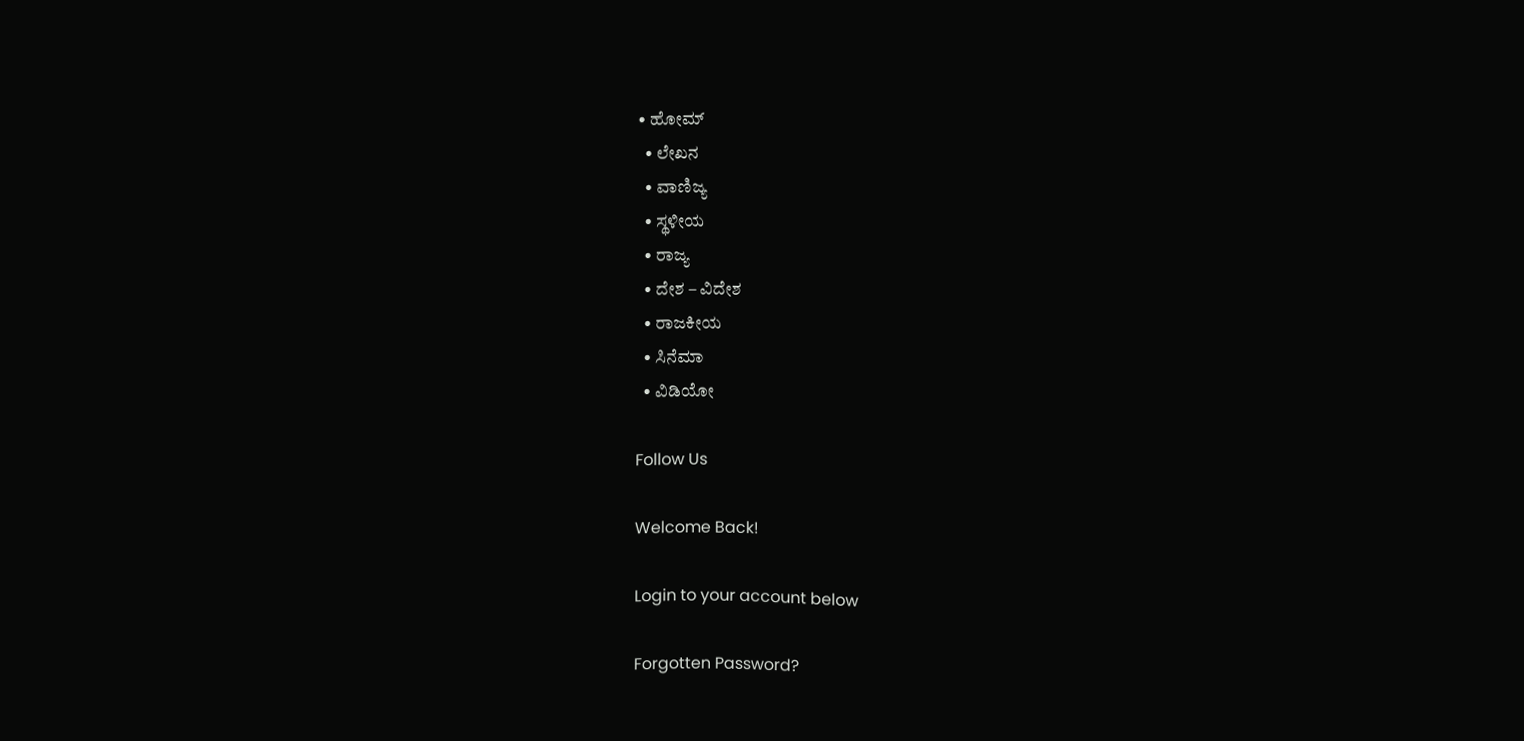• ಹೋಮ್
  • ಲೇಖನ
  • ವಾಣಿಜ್ಯ
  • ಸ್ಥಳೀಯ
  • ರಾಜ್ಯ
  • ದೇಶ – ವಿದೇಶ
  • ರಾಜಕೀಯ
  • ಸಿನೆಮಾ
  • ವಿಡಿಯೋ

Follow Us

Welcome Back!

Login to your account below

Forgotten Password?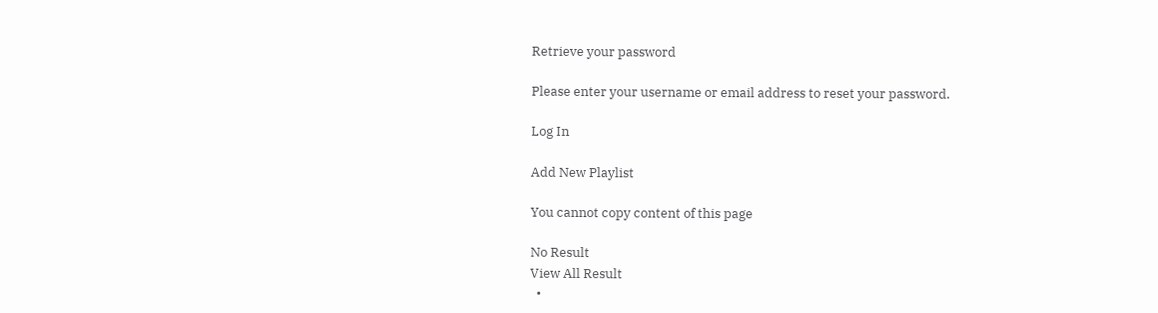Retrieve your password

Please enter your username or email address to reset your password.

Log In

Add New Playlist

You cannot copy content of this page

No Result
View All Result
  •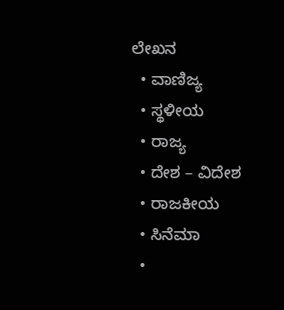ಲೇಖನ
  • ವಾಣಿಜ್ಯ
  • ಸ್ಥಳೀಯ
  • ರಾಜ್ಯ
  • ದೇಶ – ವಿದೇಶ
  • ರಾಜಕೀಯ
  • ಸಿನೆಮಾ
  •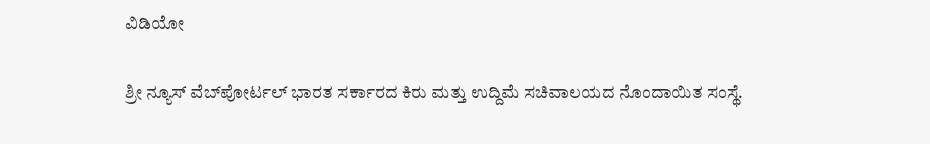ವಿಡಿಯೋ

ಶ್ರೀ ನ್ಯೂಸ್ ವೆಬ್‌ಪೋರ್ಟಲ್ ಭಾರತ ಸರ್ಕಾರದ ಕಿರು ಮತ್ತು ಉದ್ದಿಮೆ ಸಚಿವಾಲಯದ ನೊಂದಾಯಿತ ಸಂಸ್ಥೆ.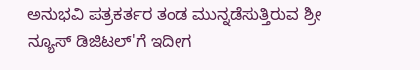ಅನುಭವಿ ಪತ್ರಕರ್ತರ ತಂಡ ಮುನ್ನಡೆಸುತ್ತಿರುವ ಶ್ರೀ ನ್ಯೂಸ್ ಡಿಜಿಟಲ್'ಗೆ ಇದೀಗ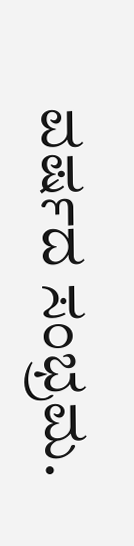ವರ್ಷದ ಸಂಭ್ರಮ.